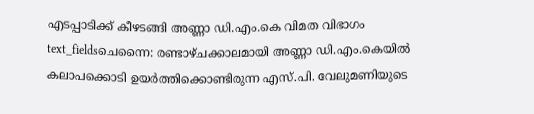എടപ്പാടിക്ക് കീഴടങ്ങി അണ്ണാ ഡി.എം.കെ വിമത വിഭാഗം
text_fieldsചെന്നൈ: രണ്ടാഴ്ചക്കാലമായി അണ്ണാ ഡി.എം.കെയിൽ കലാപക്കൊടി ഉയർത്തിക്കൊണ്ടിരുന്ന എസ്.പി. വേലുമണിയുടെ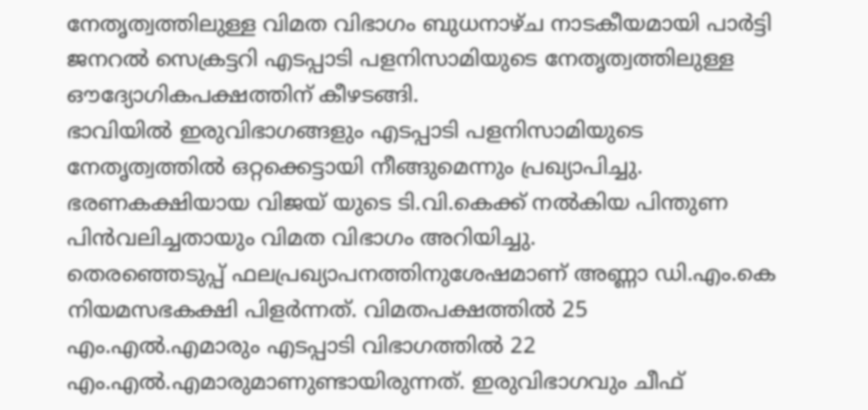നേതൃത്വത്തിലുള്ള വിമത വിഭാഗം ബുധനാഴ്ച നാടകീയമായി പാർട്ടി ജനറൽ സെക്രട്ടറി എടപ്പാടി പളനിസാമിയുടെ നേതൃത്വത്തിലുള്ള ഔദ്യോഗികപക്ഷത്തിന് കീഴടങ്ങി.
ഭാവിയിൽ ഇരുവിഭാഗങ്ങളും എടപ്പാടി പളനിസാമിയുടെ നേതൃത്വത്തിൽ ഒറ്റക്കെട്ടായി നീങ്ങുമെന്നും പ്രഖ്യാപിച്ചു. ഭരണകക്ഷിയായ വിജയ് യുടെ ടി.വി.കെക്ക് നൽകിയ പിന്തുണ പിൻവലിച്ചതായും വിമത വിഭാഗം അറിയിച്ചു.
തെരഞ്ഞെടുപ്പ് ഫലപ്രഖ്യാപനത്തിനുശേഷമാണ് അണ്ണാ ഡി.എം.കെ നിയമസഭകക്ഷി പിളർന്നത്. വിമതപക്ഷത്തിൽ 25 എം.എൽ.എമാരും എടപ്പാടി വിഭാഗത്തിൽ 22 എം.എൽ.എമാരുമാണുണ്ടായിരുന്നത്. ഇരുവിഭാഗവും ചീഫ്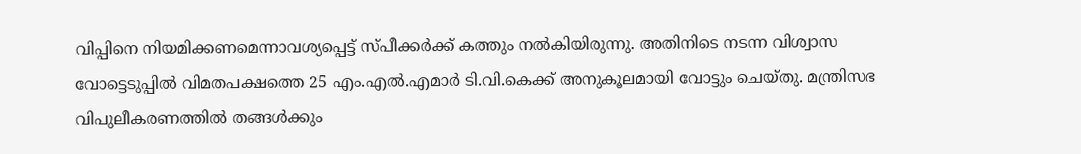വിപ്പിനെ നിയമിക്കണമെന്നാവശ്യപ്പെട്ട് സ്പീക്കർക്ക് കത്തും നൽകിയിരുന്നു. അതിനിടെ നടന്ന വിശ്വാസ വോട്ടെടുപ്പിൽ വിമതപക്ഷത്തെ 25 എം.എൽ.എമാർ ടി.വി.കെക്ക് അനുകൂലമായി വോട്ടും ചെയ്തു. മന്ത്രിസഭ വിപുലീകരണത്തിൽ തങ്ങൾക്കും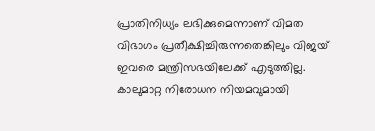പ്രാതിനിധ്യം ലഭിക്കുമെന്നാണ് വിമത വിഭാഗം പ്രതീക്ഷിച്ചിരുന്നതെങ്കിലും വിജയ് ഇവരെ മന്ത്രിസഭയിലേക്ക് എടുത്തില്ല.
കാലുമാറ്റ നിരോധന നിയമവുമായി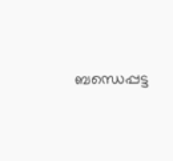ബന്ധെപ്പട്ട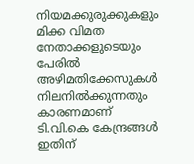നിയമക്കുരുക്കുകളും മിക്ക വിമത നേതാക്കളുടെയും പേരിൽ അഴിമതിക്കേസുകൾ നിലനിൽക്കുന്നതും കാരണമാണ് ടി.വി.കെ കേന്ദ്രങ്ങൾ ഇതിന്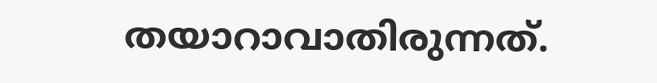തയാറാവാതിരുന്നത്.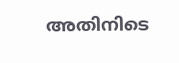അതിനിടെ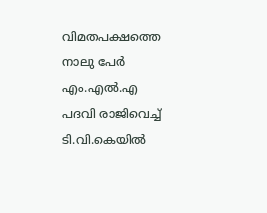വിമതപക്ഷത്തെ നാലു പേർ എം.എൽ.എ പദവി രാജിവെച്ച് ടി.വി.കെയിൽ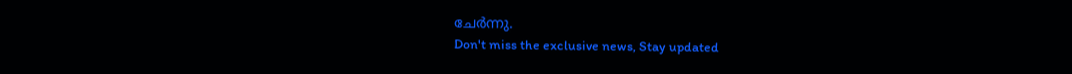ചേർന്നു.
Don't miss the exclusive news, Stay updated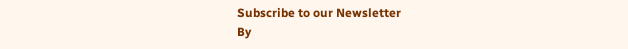Subscribe to our Newsletter
By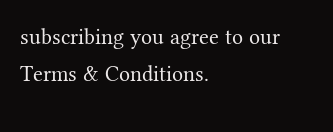subscribing you agree to our Terms & Conditions.